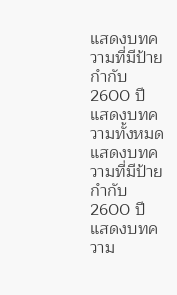แสดงบทความที่มีป้ายกำกับ 2600 ปี แสดงบทความทั้งหมด
แสดงบทความที่มีป้ายกำกับ 2600 ปี แสดงบทความ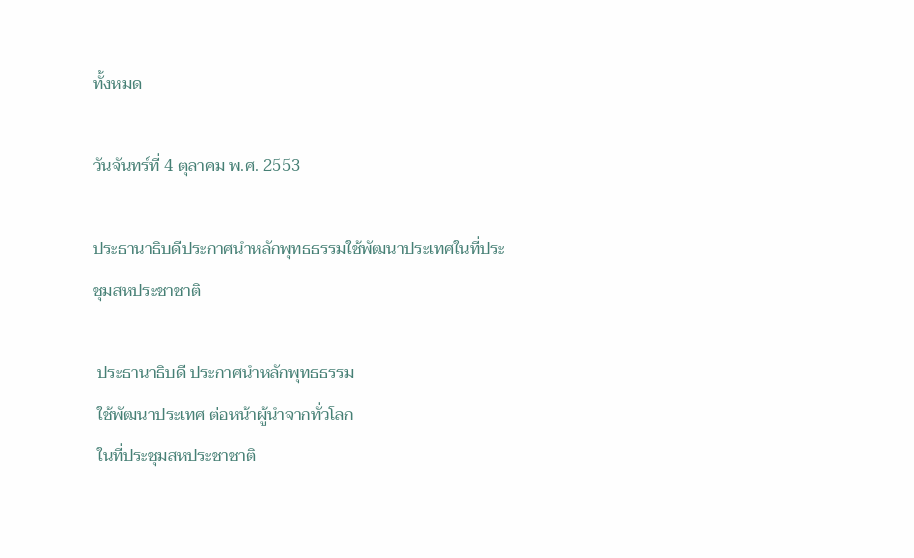ทั้งหมด

วันจันทร์ที่ 4 ตุลาคม พ.ศ. 2553

ประธานาธิบดีประกาศนำหลักพุทธธรรมใช้พัฒนาประเทศในที่ประชุมสหประชาชาติ

 ประธานาธิบดี ประกาศนำหลักพุทธธรรม
 ใช้พัฒนาประเทศ ต่อหน้าผู้นำจากทั่วโลก
 ในที่ประชุมสหประชาชาติ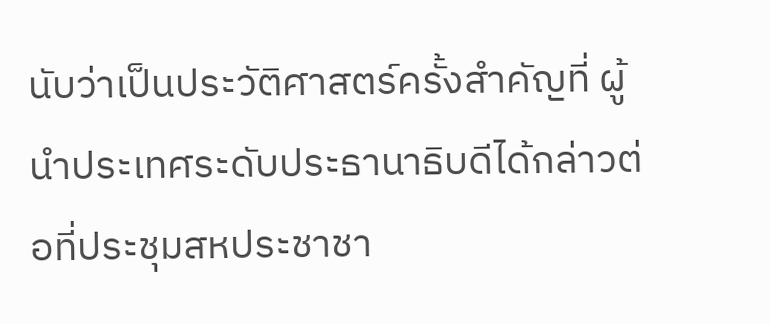นับว่าเป็นประวัติศาสตร์ครั้งสำคัญที่ ผู้นำประเทศระดับประธานาธิบดีได้กล่าวต่อที่ประชุมสหประชาชา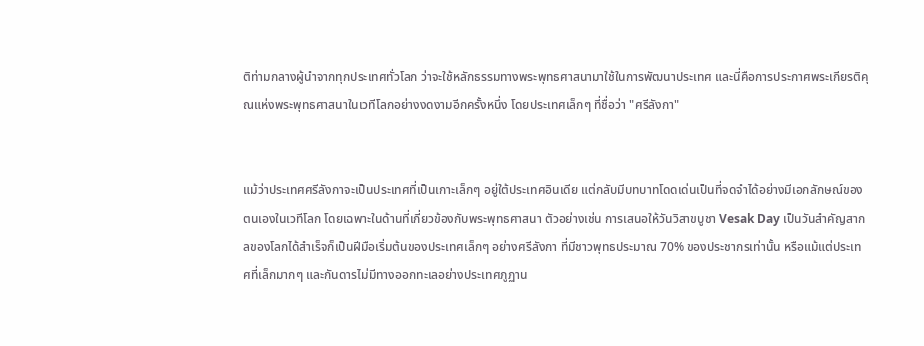ติท่ามกลางผู้นำจากทุกประเทศทั่วโลก ว่าจะใช้หลักธรรมทางพระพุทธศาสนามาใช้ในการพัฒนาประเทศ และนี่คือการประกาศพระเกียรติคุณแห่งพระพุทธศาสนาในเวทีโลกอย่างงดงามอีกครั้งหนึ่ง โดยประเทศเล็กๆ ที่ชื่อว่า "ศรีลังกา"


แม้ว่าประเทศศรีลังกาจะเป็นประเทศที่เป็นเกาะเล็กๆ อยู่ใต้ประเทศอินเดีย แต่กลับมีบทบาทโดดเด่นเป็นที่จดจำได้อย่างมีเอกลักษณ์ของตนเองในเวทีโลก โดยเฉพาะในด้านที่เกี่ยวข้องกับพระพุทธศาสนา ตัวอย่างเช่น การเสนอให้วันวิสาขบูชา Vesak Day เป็นวันสำคัญสากลของโลกได้สำเร็จก็เป็นฝีมือเริ่มต้นของประเทศเล็กๆ อย่างศรีลังกา ที่มีชาวพุทธประมาณ 70% ของประชากรเท่านั้น หรือแม้แต่ประเทศที่เล็กมากๆ และกันดารไม่มีทางออกทะเลอย่างประเทศภูฏาน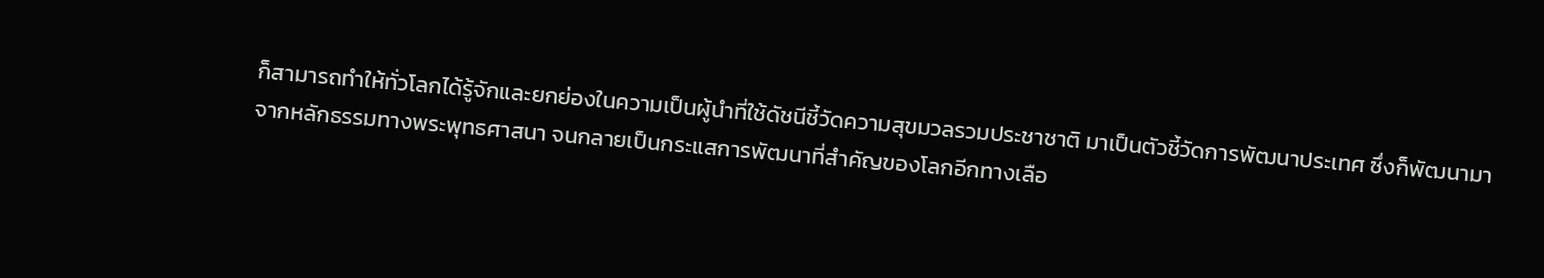ก็สามารถทำให้ทั่วโลกได้รู้จักและยกย่องในความเป็นผู้นำที่ใช้ดัชนีชี้วัดความสุขมวลรวมประชาชาติ มาเป็นตัวชี้วัดการพัฒนาประเทศ ซึ่งก็พัฒนามาจากหลักธรรมทางพระพุทธศาสนา จนกลายเป็นกระแสการพัฒนาที่สำคัญของโลกอีกทางเลือ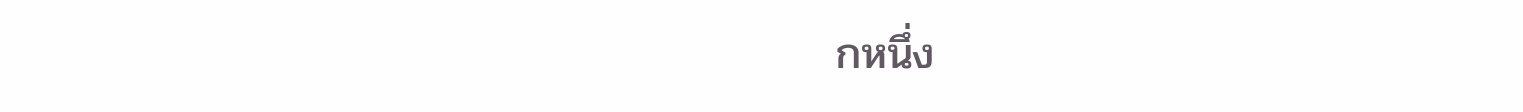กหนึ่ง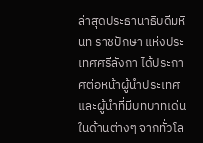ล่าสุดประธานาธิบดีมหินท ราชปักษา แห่งประเทศศรีลังกา ได้ประกาศต่อหน้าผู้นำประเทศและผู้นำที่มีบทบาทเด่นในด้านต่างๆ จากทั่วโล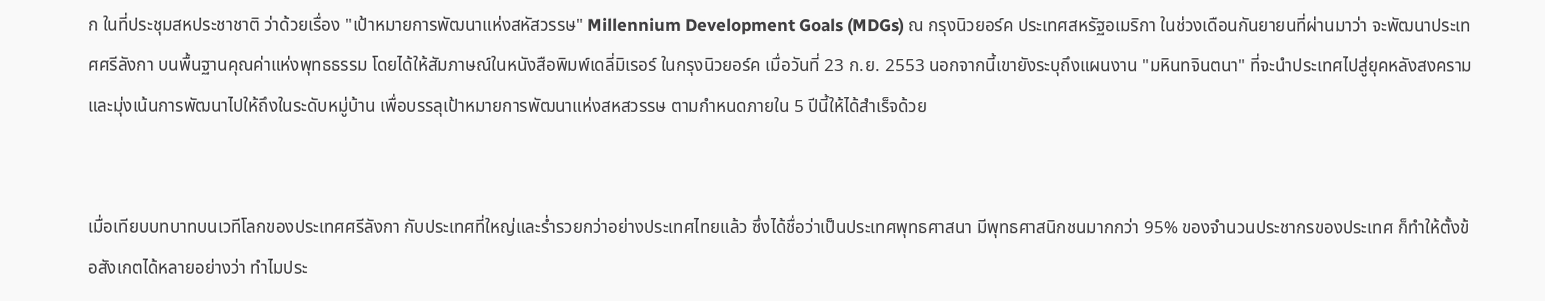ก ในที่ประชุมสหประชาชาติ ว่าด้วยเรื่อง "เป้าหมายการพัฒนาแห่งสหัสวรรษ" Millennium Development Goals (MDGs) ณ กรุงนิวยอร์ค ประเทศสหรัฐอเมริกา ในช่วงเดือนกันยายนที่ผ่านมาว่า จะพัฒนาประเทศศรีลังกา บนพื้นฐานคุณค่าแห่งพุทธธรรม โดยได้ให้สัมภาษณ์ในหนังสือพิมพ์เดลี่มิเรอร์ ในกรุงนิวยอร์ค เมื่อวันที่ 23 ก.ย. 2553 นอกจากนี้เขายังระบุถึงแผนงาน "มหินทจินตนา" ที่จะนำประเทศไปสู่ยุคหลังสงครามและมุ่งเน้นการพัฒนาไปให้ถึงในระดับหมู่บ้าน เพื่อบรรลุเป้าหมายการพัฒนาแห่งสหสวรรษ ตามกำหนดภายใน 5 ปีนี้ให้ได้สำเร็จด้วย


เมื่อเทียบบทบาทบนเวทีโลกของประเทศศรีลังกา กับประเทศที่ใหญ่และร่ำรวยกว่าอย่างประเทศไทยแล้ว ซึ่งได้ชื่อว่าเป็นประเทศพุทธศาสนา มีพุทธศาสนิกชนมากกว่า 95% ของจำนวนประชากรของประเทศ ก็ทำให้ตั้งข้อสังเกตได้หลายอย่างว่า ทำไมประ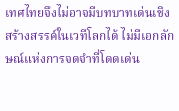เทศไทยจึงไม่อาจมีบทบาทเด่นเชิงสร้างสรรค์ในเวทีโลกได้ ไม่มีเอกลักษณ์แห่งการจดจำที่โดดเด่น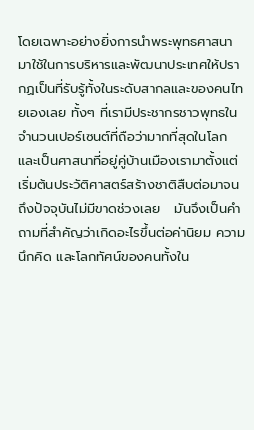โดยเฉพาะอย่างยิ่งการนำพระพุทธศาสนามาใช้ในการบริหารและพัฒนาประเทศให้ปรากฏเป็นที่รับรู้ทั้งในระดับสากลและของคนไทยเองเลย ทั้งๆ ที่เรามีประชากรชาวพุทธในจำนวนเปอร์เซนต์ที่ถือว่ามากที่สุดในโลก และเป็นศาสนาที่อยู่คู่บ้านเมืองเรามาตั้งแต่เริ่มต้นประวัติศาสตร์สร้างชาติสืบต่อมาจนถึงปัจจุบันไม่มีขาดช่วงเลย   มันจึงเป็นคำถามที่สำคัญว่าเกิดอะไรขึ้นต่อค่านิยม ความนึกคิด และโลกทัศน์ของคนทั้งใน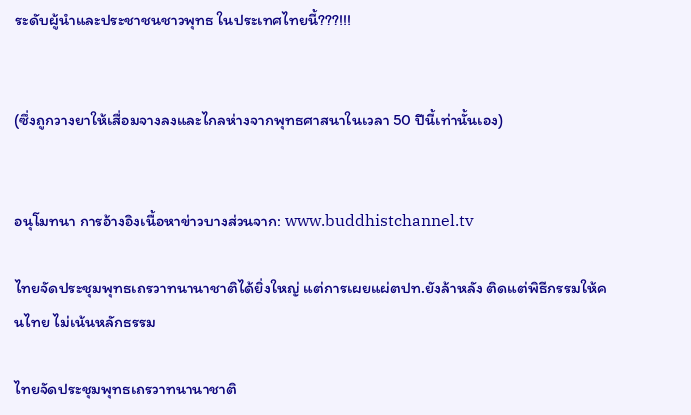ระดับผู้นำและประชาชนชาวพุทธ ในประเทศไทยนี้???!!!


(ซึ่งถูกวางยาให้เสื่อมจางลงและไกลห่างจากพุทธศาสนาในเวลา 50 ปีนี้เท่านั้นเอง)


อนุโมทนา การอ้างอิงเนื้อหาข่าวบางส่วนจาก: www.buddhistchannel.tv

ไทยจัดประชุมพุทธเถรวาทนานาชาติได้ยิ่งใหญ่ แต่การเผยแผ่ตปท.ยังล้าหลัง ติดแต่พิธีกรรมให้คนไทย ไม่เน้นหลักธรรม

ไทยจัดประชุมพุทธเถรวาทนานาชาติ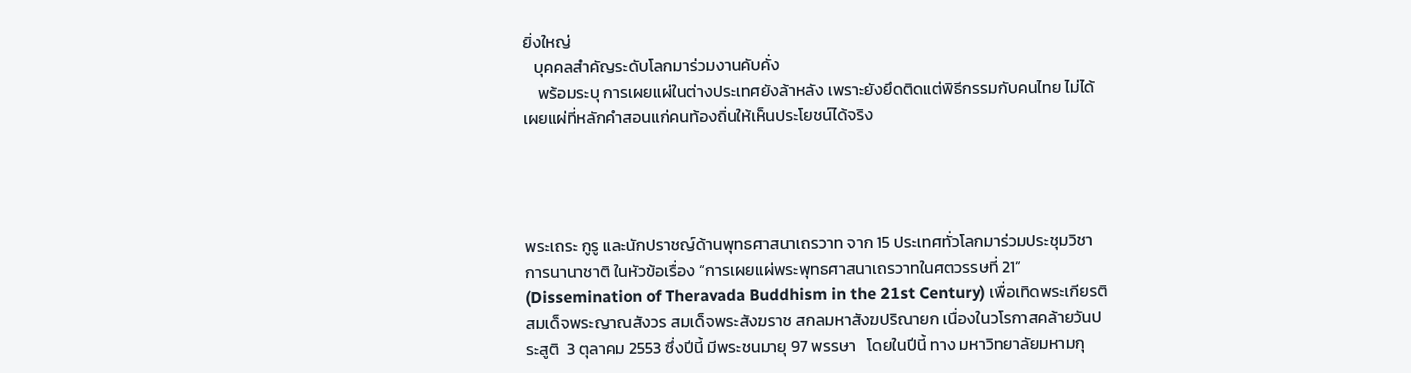ยิ่งใหญ่
   บุคคลสำคัญระดับโลกมาร่วมงานคับคั่ง
    พร้อมระบุ การเผยแผ่ในต่างประเทศยังล้าหลัง เพราะยังยึดติดแต่พิธีกรรมกับคนไทย ไม่ได้เผยแผ่ที่หลักคำสอนแก่คนท้องถิ่นให้เห็นประโยชน์ได้จริง




พระเถระ กูรู และนักปราชญ์ด้านพุทธศาสนาเถรวาท จาก 15 ประเทศทั่วโลกมาร่วมประชุมวิชาการนานาชาติ ในหัวข้อเรื่อง “การเผยแผ่พระพุทธศาสนาเถรวาทในศตวรรษที่ 21” (Dissemination of Theravada Buddhism in the 21st Century) เพื่อเทิดพระเกียรติ สมเด็จพระญาณสังวร สมเด็จพระสังฆราช สกลมหาสังฆปริณายก เนื่องในวโรกาสคล้ายวันประสูติ  3 ตุลาคม 2553 ซึ่งปีนี้ มีพระชนมายุ 97 พรรษา   โดยในปีนี้ ทาง มหาวิทยาลัยมหามกุ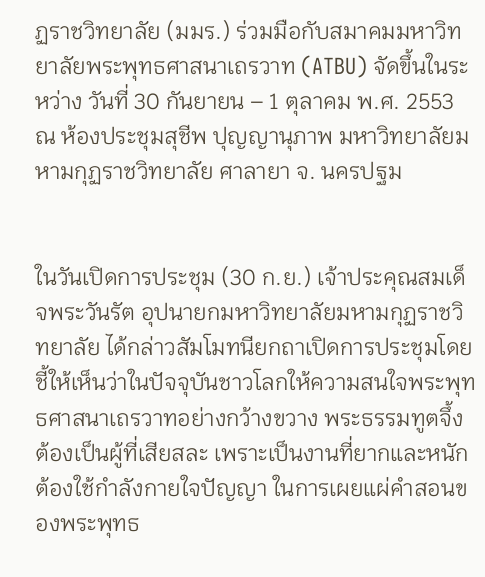ฏราชวิทยาลัย (มมร.) ร่วมมือกับสมาคมมหาวิทยาลัยพระพุทธศาสนาเถรวาท (ATBU) จัดขึ้นในระหว่าง วันที่ 30 กันยายน – 1 ตุลาคม พ.ศ. 2553 ณ ห้องประชุมสุชีพ ปุญญานุภาพ มหาวิทยาลัยมหามกุฏราชวิทยาลัย ศาลายา จ. นครปฐม


ในวันเปิดการประชุม (30 ก.ย.) เจ้าประคุณสมเด็จพระวันรัต อุปนายกมหาวิทยาลัยมหามกุฏราชวิทยาลัย ได้กล่าวสัมโมทนียกถาเปิดการประชุมโดยชี้ให้เห็นว่าในปัจจุบันชาวโลกให้ความสนใจพระพุทธศาสนาเถรวาทอย่างกว้างขวาง พระธรรมทูตจึ้งต้องเป็นผู้ที่เสียสละ เพราะเป็นงานที่ยากและหนัก ต้องใช้กำลังกายใจปัญญา ในการเผยแผ่คำสอนของพระพุทธ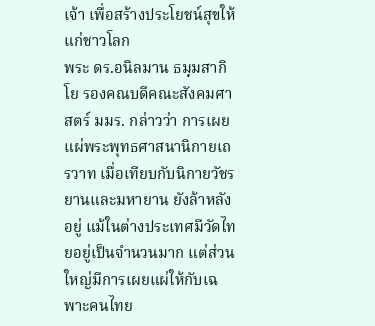เจ้า เพื่อสร้างประโยชน์สุขให้แก่ชาวโลก
พระ ดร.อนิลมาน ธมฺมสากิโย รองคณบดีคณะสังคมศาสตร์ มมร. กล่าวว่า การเผยแผ่พระพุทธศาสนานิกายเถรวาท เมื่อเทียบกับนิกายวัชรยานและมหายาน ยังล้าหลังอยู่ แม้ในต่างประเทศมีวัดไทยอยู่เป็นจำนวนมาก แต่ส่วนใหญ่มีการเผยแผ่ให้กับเฉพาะคนไทย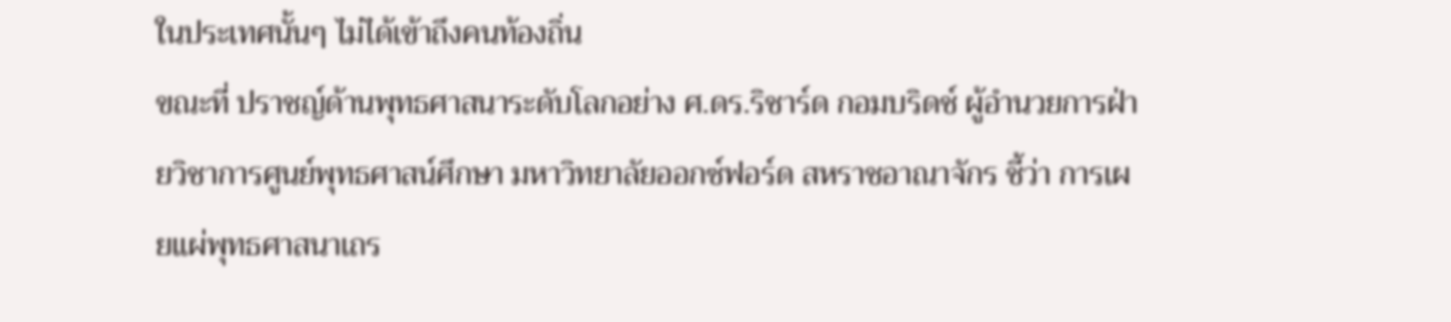ในประเทศนั้นๆ ไม่ได้เข้าถึงคนท้องถิ่น
ขณะที่ ปราชญ์ด้านพุทธศาสนาระดับโลกอย่าง ศ.ดร.ริชาร์ด กอมบริดช์ ผู้อำนวยการฝ่ายวิชาการศูนย์พุทธศาสน์ศึกษา มหาวิทยาลัยออกซ์ฟอร์ด สหราชอาณาจักร ชี้ว่า การเผยแผ่พุทธศาสนาเถร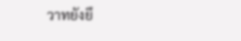วาทยังยึ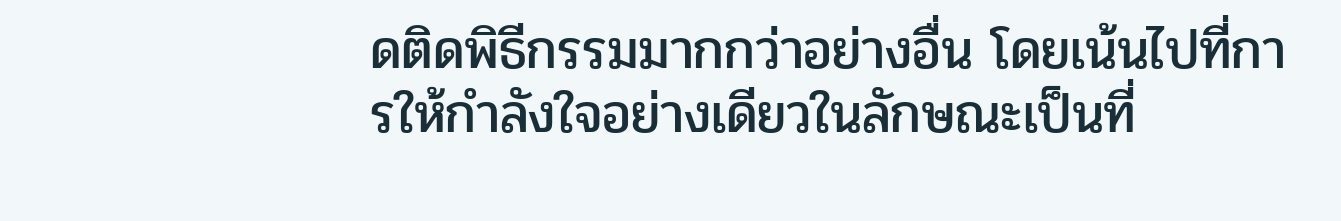ดติดพิธีกรรมมากกว่าอย่างอื่น โดยเน้นไปที่การให้กำลังใจอย่างเดียวในลักษณะเป็นที่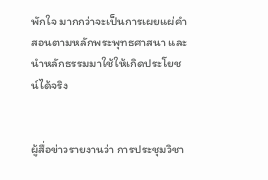พักใจ มากกว่าจะเป็นการเผยแผ่คำสอนตามหลักพระพุทธศาสนา และนำหลักธรรมมาใช้ให้เกิดประโยชน์ได้จริง


ผู้สื่อข่าวรายงานว่า การประชุมวิชา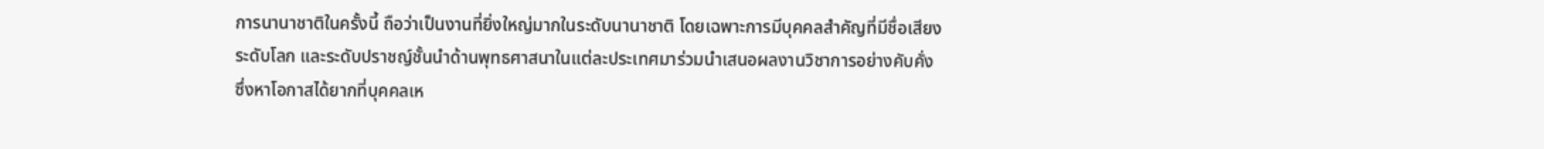การนานาชาติในครั้งนี้ ถือว่าเป็นงานที่ยิ่งใหญ่มากในระดับนานาชาติ โดยเฉพาะการมีบุคคลสำคัญที่มีชื่อเสียงระดับโลก และระดับปราชญ์ชั้นนำด้านพุทธศาสนาในแต่ละประเทศมาร่วมนำเสนอผลงานวิชาการอย่างคับคั่ง  ซึ่งหาโอกาสได้ยากที่บุคคลเห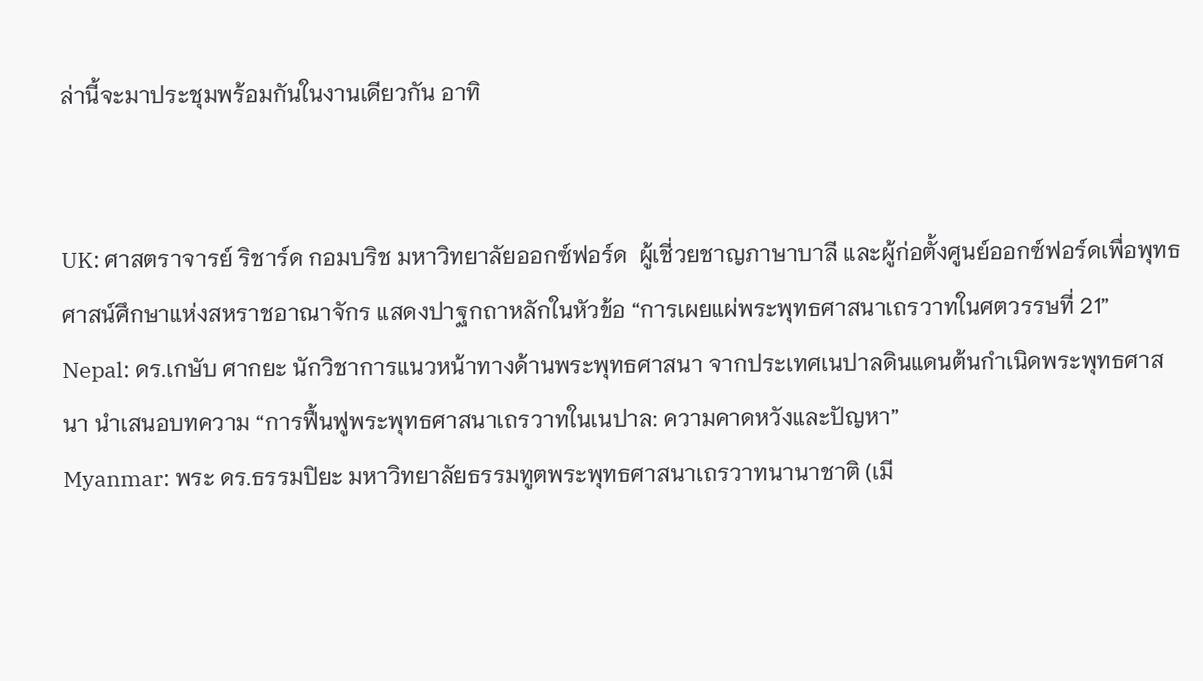ล่านี้จะมาประชุมพร้อมกันในงานเดียวกัน อาทิ


UK: ศาสตราจารย์ ริชาร์ด กอมบริช มหาวิทยาลัยออกซ์ฟอร์ด  ผู้เชี่วยชาญภาษาบาลี และผู้ก่อตั้งศูนย์ออกซ์ฟอร์ดเพื่อพุทธศาสน์ศึกษาแห่งสหราชอาณาจักร แสดงปาฐกถาหลักในหัวข้อ “การเผยแผ่พระพุทธศาสนาเถรวาทในศตวรรษที่ 21”
Nepal: ดร.เกษับ ศากยะ นักวิชาการแนวหน้าทางด้านพระพุทธศาสนา จากประเทศเนปาลดินแดนต้นกำเนิดพระพุทธศาสนา นำเสนอบทความ “การฟื้นฟูพระพุทธศาสนาเถรวาทในเนปาล: ความคาดหวังและปัญหา”
Myanmar: พระ ดร.ธรรมปิยะ มหาวิทยาลัยธรรมทูตพระพุทธศาสนาเถรวาทนานาชาติ (เมี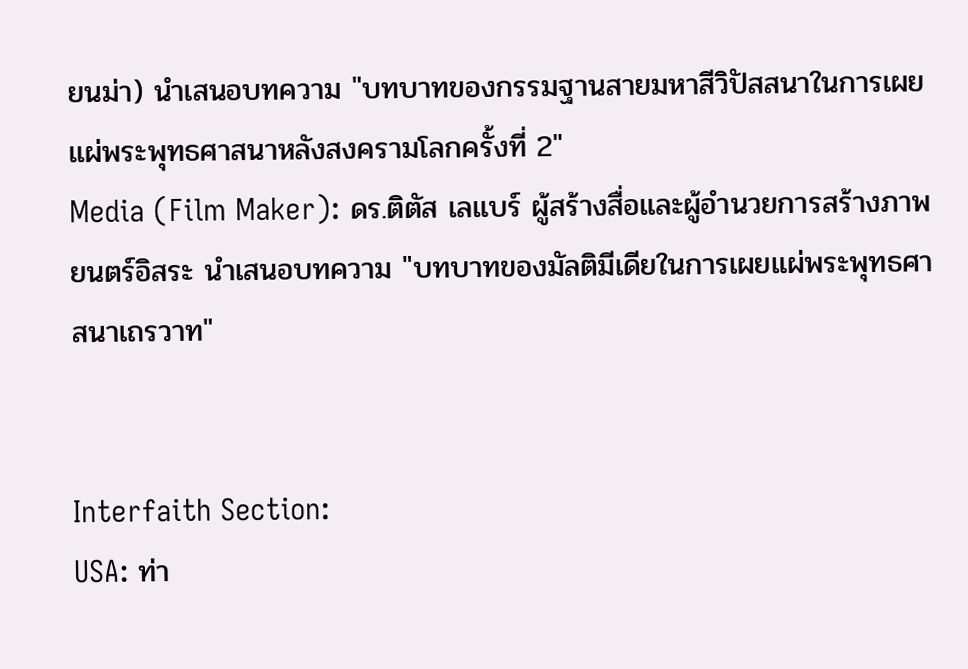ยนม่า) นำเสนอบทความ "บทบาทของกรรมฐานสายมหาสีวิปัสสนาในการเผยแผ่พระพุทธศาสนาหลังสงครามโลกครั้งที่ 2"
Media (Film Maker): ดร.ติตัส เลแบร์ ผู้สร้างสื่อและผู้อำนวยการสร้างภาพยนตร์อิสระ นำเสนอบทความ "บทบาทของมัลติมีเดียในการเผยแผ่พระพุทธศาสนาเถรวาท"


Interfaith Section:
USA: ท่า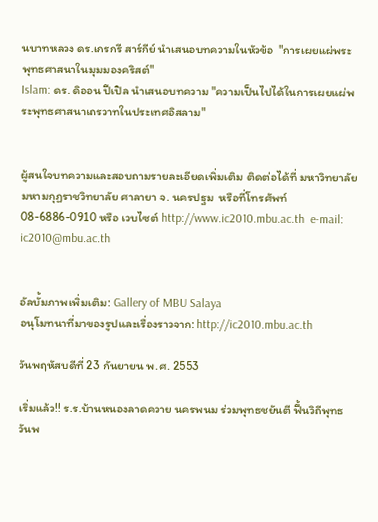นบาทหลวง ดร.เกรกรี สาร์กีย์ นำเสนอบทความในหัวข้อ  "การเผยแผ่พระพุทธศาสนาในมุมมองคริสต์"
Islam: ดร. ดิออน ปีเปิล นำเสนอบทความ "ความเป็นไปได้ในการเผยแผ่พระพุทธศาสนาเถรวาทในประเทศอิสลาม"


ผู้สนใจบทความและสอบถามรายละเอียดเพิ่มเติม ติดต่อได้ที่ มหาวิทยาลัยมหามกุฏราชวิทยาลัย ศาลายา จ. นครปฐม  หรือที่โทรศัพท์ 08-6886-0910 หรือ เวบไซต์ http://www.ic2010.mbu.ac.th  e-mail: ic2010@mbu.ac.th


อัลบั้มภาพเพิ่มเติม: Gallery of MBU Salaya
อนุโมทนาที่มาของรูปและเรื่องราวจาก: http://ic2010.mbu.ac.th

วันพฤหัสบดีที่ 23 กันยายน พ.ศ. 2553

เริ่มแล้ว!! ร.ร.บ้านหนองลาดควาย นครพนม ร่วมพุทธชยันตี ฟื้นวิถีพุทธวันพ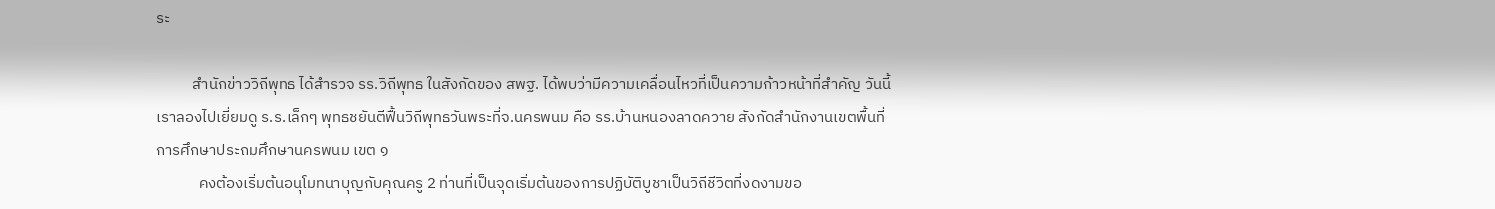ระ

          สำนักข่าววิถีพุทธ ได้สำรวจ รร.วิถีพุทธ ในสังกัดของ สพฐ. ได้พบว่ามีความเคลื่อนไหวที่เป็นความก้าวหน้าที่สำคัญ วันนี้เราลองไปเยี่ยมดู ร.ร.เล็กๆ พุทธชยันตีฟื้นวิถีพุทธวันพระที่จ.นครพนม คือ รร.บ้านหนองลาดควาย สังกัดสำนักงานเขตพื้นที่การศึกษาประถมศึกษานครพนม เขต ๑
            คงต้องเริ่มต้นอนุโมทนาบุญกับคุณครู 2 ท่านที่เป็นจุดเริ่มต้นของการปฏิบัติบูชาเป็นวิถีชีวิตที่งดงามขอ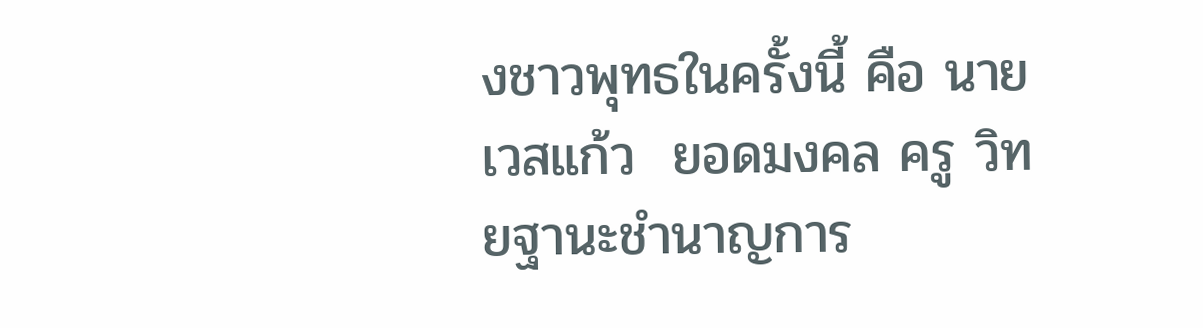งชาวพุทธในครั้งนี้ คือ นายเวสแก้ว  ยอดมงคล ครู วิทยฐานะชำนาญการ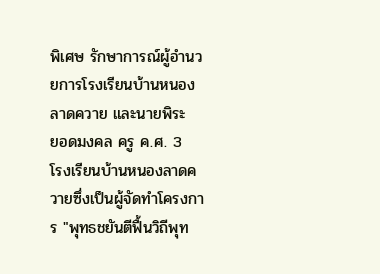พิเศษ รักษาการณ์ผู้อำนวยการโรงเรียนบ้านหนองลาดควาย และนายพิระ  ยอดมงคล ครู ค.ศ. 3  โรงเรียนบ้านหนองลาดควายซึ่งเป็นผู้จัดทำโครงการ "พุทธชยันตีฟื้นวิถีพุท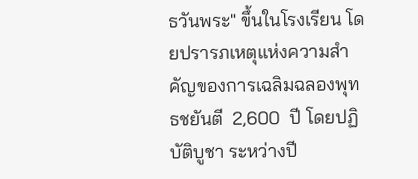ธวันพระ" ขึ้นในโรงเรียน โดยปรารภเหตุแห่งความสำคัญของการเฉลิมฉลองพุทธชยันตี  2,600  ปี โดยปฏิบัติบูชา ระหว่างปี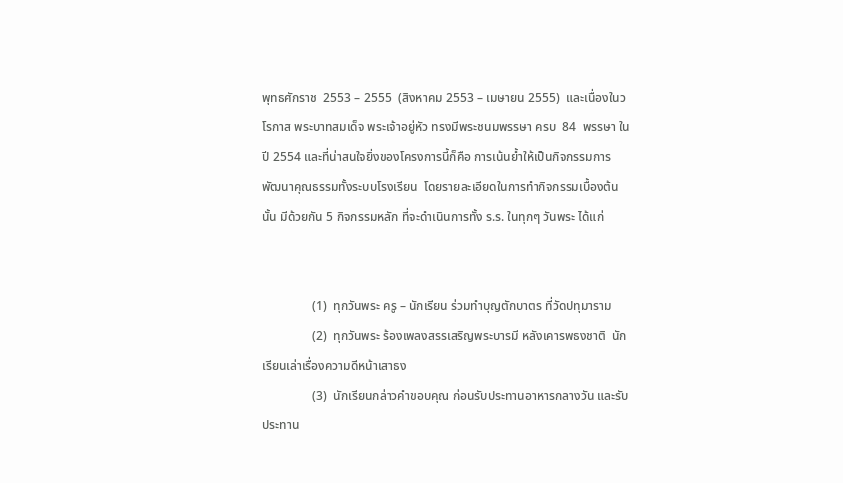พุทธศักราช  2553 – 2555  (สิงหาคม 2553 – เมษายน 2555)  และเนื่องในวโรกาส พระบาทสมเด็จ พระเจ้าอยู่หัว ทรงมีพระชนมพรรษา ครบ  84  พรรษา ในปี 2554 และที่น่าสนใจยิ่งของโครงการนี้ก็คือ การเน้นย้ำให้เป็นกิจกรรมการพัฒนาคุณธรรมทั้งระบบโรงเรียน  โดยรายละเอียดในการทำกิจกรรมเบื้องต้นนั้น มีด้วยกัน 5 กิจกรรมหลัก ที่จะดำเนินการทั้ง ร.ร. ในทุกๆ วันพระ ได้แก่


                (1)  ทุกวันพระ ครู – นักเรียน ร่วมทำบุญตักบาตร ที่วัดปทุมาราม
                (2)  ทุกวันพระ ร้องเพลงสรรเสริญพระบารมี หลังเคารพธงชาติ  นักเรียนเล่าเรื่องความดีหน้าเสาธง
                (3)  นักเรียนกล่าวคำขอบคุณ ก่อนรับประทานอาหารกลางวัน และรับประทาน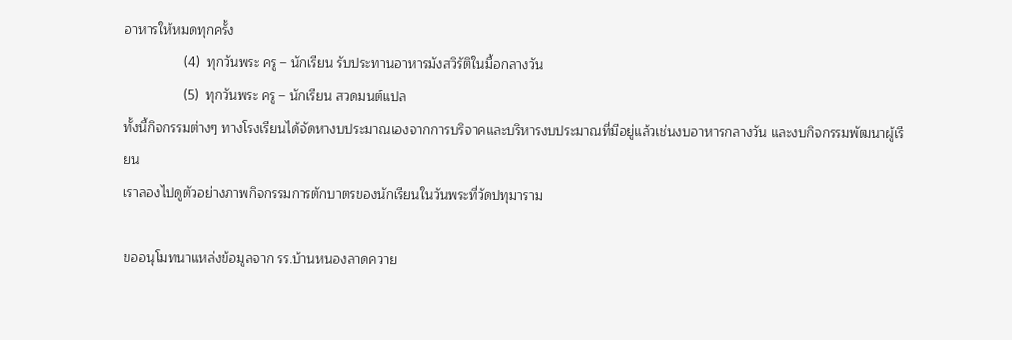อาหารให้หมดทุกครั้ง
                (4)  ทุกวันพระ ครู – นักเรียน รับประทานอาหารมังสวิรัติในมื้อกลางวัน
                (5)  ทุกวันพระ ครู – นักเรียน สวดมนต์แปล
ทั้งนี้กิจกรรมต่างๆ ทางโรงเรียนได้จัดหางบประมาณเองจากการบริจาคและบริหารงบประมาณที่มีอยู่แล้วเช่นงบอาหารกลางวัน และงบกิจกรรมพัฒนาผู้เรียน
เราลองไปดูตัวอย่างภาพกิจกรรมการตักบาตรของนักเรียนในวันพระที่วัดปทุมาราม

ขออนุโมทนาแหล่งข้อมูลจาก รร.บ้านหนองลาดควาย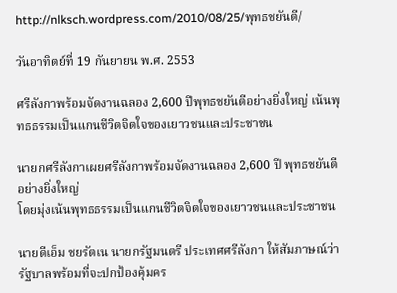http://nlksch.wordpress.com/2010/08/25/พุทธชยันตี/

วันอาทิตย์ที่ 19 กันยายน พ.ศ. 2553

ศรีลังกาพร้อมจัดงานฉลอง 2,600 ปีพุทธชยันตีอย่างยิ่งใหญ่ เน้นพุทธธรรมเป็นแกนชีวิตจิตใจของเยาวชนและประชาชน

นายกศรีลังกาเผยศรีลังกาพร้อมจัดงานฉลอง 2,600 ปี พุทธชยันตี อย่างยิ่งใหญ่
โดยมุ่งเน้นพุทธธรรมเป็นแกนชีวิตจิตใจของเยาวชนและประชาชน

นายดีเอ็ม ชยรัตเน นายกรัฐมนตรี ประเทศศรีลังกา ให้สัมภาษณ์ว่ารัฐบาลพร้อมที่จะปกป้องคุ้มคร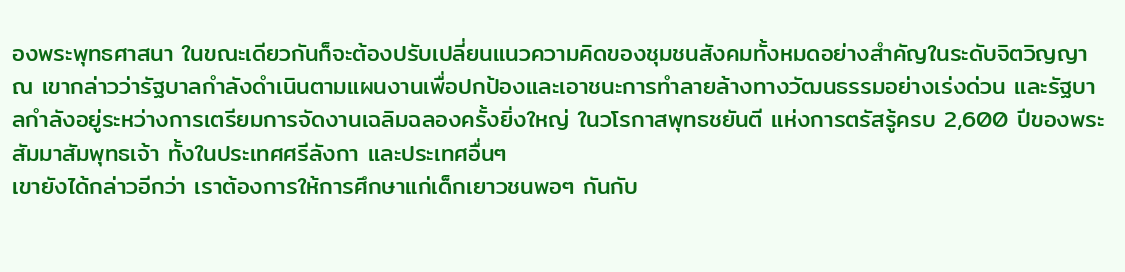องพระพุทธศาสนา ในขณะเดียวกันก็จะต้องปรับเปลี่ยนแนวความคิดของชุมชนสังคมทั้งหมดอย่างสำคัญในระดับจิตวิญญาณ เขากล่าวว่ารัฐบาลกำลังดำเนินตามแผนงานเพื่อปกป้องและเอาชนะการทำลายล้างทางวัฒนธรรมอย่างเร่งด่วน และรัฐบาลกำลังอยู่ระหว่างการเตรียมการจัดงานเฉลิมฉลองครั้งยิ่งใหญ่ ในวโรกาสพุทธชยันตี แห่งการตรัสรู้ครบ 2,600 ปีของพระสัมมาสัมพุทธเจ้า ทั้งในประเทศศรีลังกา และประเทศอื่นๆ
เขายังได้กล่าวอีกว่า เราต้องการให้การศึกษาแก่เด็กเยาวชนพอๆ กันกับ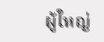ผู้ใหญ่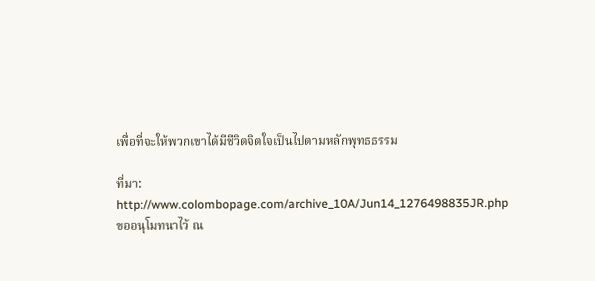เพื่อที่จะให้พวกเขาได้มีชีวิตจิตใจเป็นไปตามหลักพุทธธรรม

ที่มา: http://www.colombopage.com/archive_10A/Jun14_1276498835JR.php
ขออนุโมทนาไว้ ณ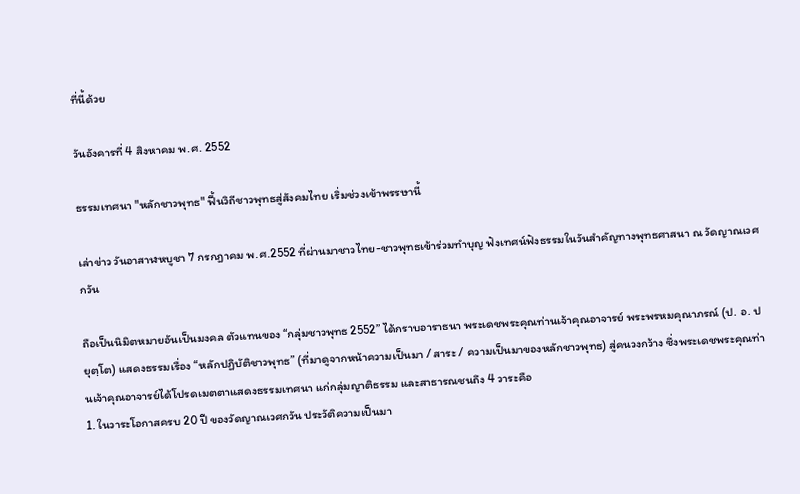ที่นี้ด้วย

วันอังคารที่ 4 สิงหาคม พ.ศ. 2552

ธรรมเทศนา "หลักชาวพุทธ" ฟื้นวิถีชาวพุทธสู่สังคมไทย เริ่มช่วงเข้าพรรษานี้

เล่าข่าว วันอาสาฬหบูชา 7 กรกฎาคม พ.ศ.2552 ที่ผ่านมาชาวไทย-ชาวพุทธเข้าร่วมทำบุญ ฟังเทศน์ฟังธรรมในวันสำคัญทางพุทธศาสนา ณ วัดญาณเวศกวัน

ถือเป็นนิมิตหมายอันเป็นมงคล ตัวแทนของ “กลุ่มชาวพุทธ 2552” ได้กราบอาราธนา พระเดชพระคุณท่านเจ้าคุณอาจารย์ พระพรหมคุณาภรณ์ (ป. อ. ปยุตฺโต) แสดงธรรมเรื่อง “หลักปฏิบัติชาวพุทธ” (ที่มาดูจากหน้าความเป็นมา / สาระ / ความเป็นมาของหลักชาวพุทธ) สู่คนวงกว้าง ซึ่งพระเดชพระคุณท่านเจ้าคุณอาจารย์ได้โปรดเมตตาแสดงธรรมเทศนา แก่กลุ่มญาติธรรม และสาธารณชนถึง 4 วาระคือ
1. ในวาระโอกาสครบ 20 ปี ของวัดญาณเวศกวัน ประวัติความเป็นมา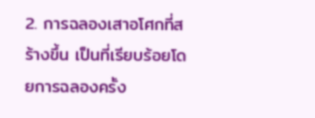2. การฉลองเสาอโศกที่สร้างขึ้น เป็นที่เรียบร้อยโดยการฉลองครั้ง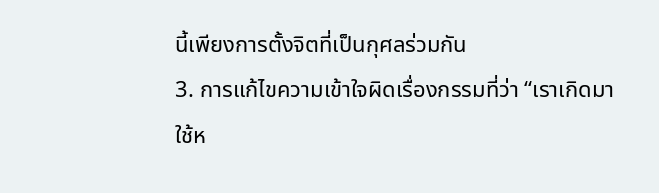นี้เพียงการตั้งจิตที่เป็นกุศลร่วมกัน
3. การแก้ไขความเข้าใจผิดเรื่องกรรมที่ว่า “เราเกิดมาใช้ห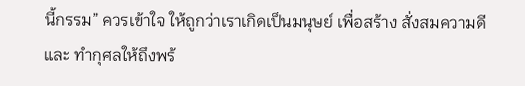นี้กรรม” ควรเข้าใจ ให้ถูกว่าเราเกิดเป็นมนุษย์ เพื่อสร้าง สั่งสมความดีและ ทำกุศลให้ถึงพร้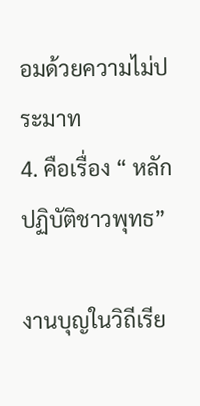อมด้วยความไม่ประมาท
4. คือเรื่อง “ หลักปฏิบัติชาวพุทธ”

งานบุญในวิถีเรีย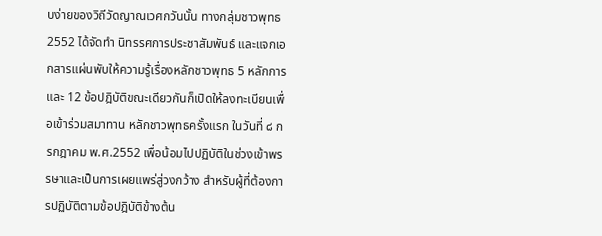บง่ายของวิถีวัดญาณเวศกวันนั้น ทางกลุ่มชาวพุทธ 2552 ได้จัดทำ นิทรรศการประชาสัมพันธ์ และแจกเอกสารแผ่นพับให้ความรู้เรื่องหลักชาวพุทธ 5 หลักการและ 12 ข้อปฎิบัติขณะเดียวกันก็เปิดให้ลงทะเบียนเพื่อเข้าร่วมสมาทาน หลักชาวพุทธครั้งแรก ในวันที่ ๘ กรกฎาคม พ.ศ.2552 เพื่อน้อมไปปฏิบัติในช่วงเข้าพรรษาและเป็นการเผยแพร่สู่วงกว้าง สำหรับผู้ที่ต้องการปฏิบัติตามข้อปฎิบัติข้างต้น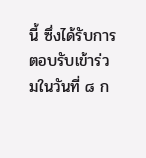นี้ ซึ่งได้รับการตอบรับเข้าร่วมในวันที่ ๘ ก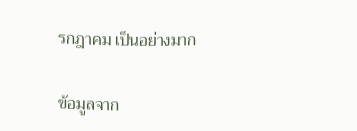รกฎาคม เป็นอย่างมาก

ข้อมูลจาก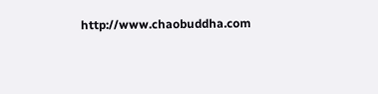http://www.chaobuddha.com